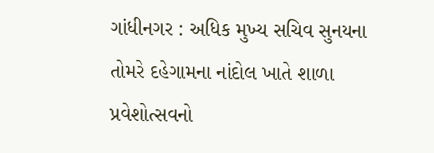ગાંધીનગર : અધિક મુખ્ય સચિવ સુનયના તોમરે દહેગામના નાંદોલ ખાતે શાળા પ્રવેશોત્સવનો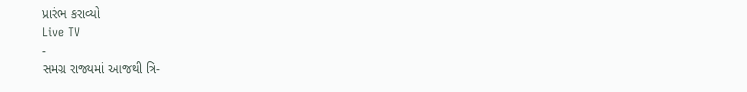પ્રારંભ કરાવ્યો
Live TV
-
સમગ્ર રાજ્યમાં આજથી ત્રિ-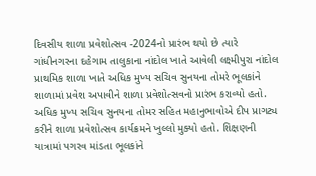દિવસીય શાળા પ્રવેશોત્સવ -2024નો પ્રારંભ થયો છે ત્યારે ગાંધીનગરના દહેગામ તાલુકાના નાંદોલ ખાતે આવેલી લક્ષ્મીપુરા નાંદોલ પ્રાથમિક શાળા ખાતે અધિક મુખ્ય સચિવ સુનયના તોમરે ભૂલકાંને શાળામાં પ્રવેશ અપાવીને શાળા પ્રવેશોત્સવનો પ્રારંભ કરાવ્યો હતો.
અધિક મુખ્ય સચિવ સુનયના તોમર સહિત મહાનુભાવોએ દીપ પ્રાગટ્ય કરીને શાળા પ્રવેશોત્સવ કાર્યક્રમને ખુલ્લો મુક્યો હતો. શિક્ષણની યાત્રામાં પગરવ માંડતા ભૂલકાંને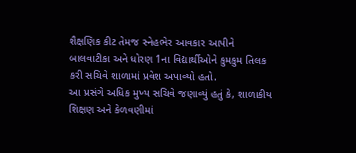શૈક્ષણિક કીટ તેમજ સ્નેહભેર આવકાર આપીને બાલવાટીકા અને ધોરણ 1ના વિદ્યાર્થીઓને કુમકુમ તિલક કરી સચિવે શાળામાં પ્રવેશ અપાવ્યો હતો.
આ પ્રસંગે અધિક મુખ્ય સચિવે જણાવ્યું હતું કે, શાળાકીય શિક્ષણ અને કેળવણીમાં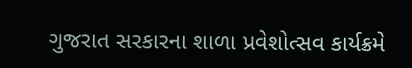ગુજરાત સરકારના શાળા પ્રવેશોત્સવ કાર્યક્રમે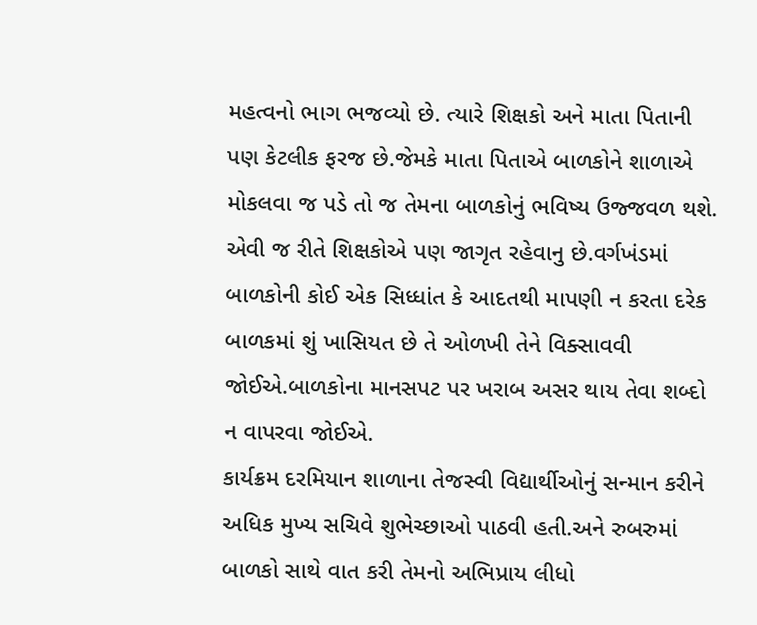મહત્વનો ભાગ ભજવ્યો છે. ત્યારે શિક્ષકો અને માતા પિતાની પણ કેટલીક ફરજ છે.જેમકે માતા પિતાએ બાળકોને શાળાએ મોકલવા જ પડે તો જ તેમના બાળકોનું ભવિષ્ય ઉજ્જવળ થશે. એવી જ રીતે શિક્ષકોએ પણ જાગૃત રહેવાનુ છે.વર્ગખંડમાં બાળકોની કોઈ એક સિધ્ધાંત કે આદતથી માપણી ન કરતા દરેક બાળકમાં શું ખાસિયત છે તે ઓળખી તેને વિક્સાવવી જોઈએ.બાળકોના માનસપટ પર ખરાબ અસર થાય તેવા શબ્દો ન વાપરવા જોઈએ.
કાર્યક્રમ દરમિયાન શાળાના તેજસ્વી વિદ્યાર્થીઓનું સન્માન કરીને અધિક મુખ્ય સચિવે શુભેચ્છાઓ પાઠવી હતી.અને રુબરુમાં બાળકો સાથે વાત કરી તેમનો અભિપ્રાય લીધો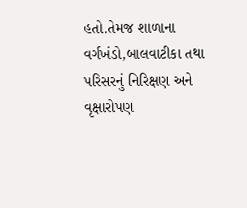હતો.તેમજ શાળાના વર્ગખંડો,બાલવાટીકા તથા પરિસરનું નિરિક્ષણ અને વૃક્ષારોપણ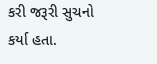કરી જરૂરી સુચનો કર્યા હતા.